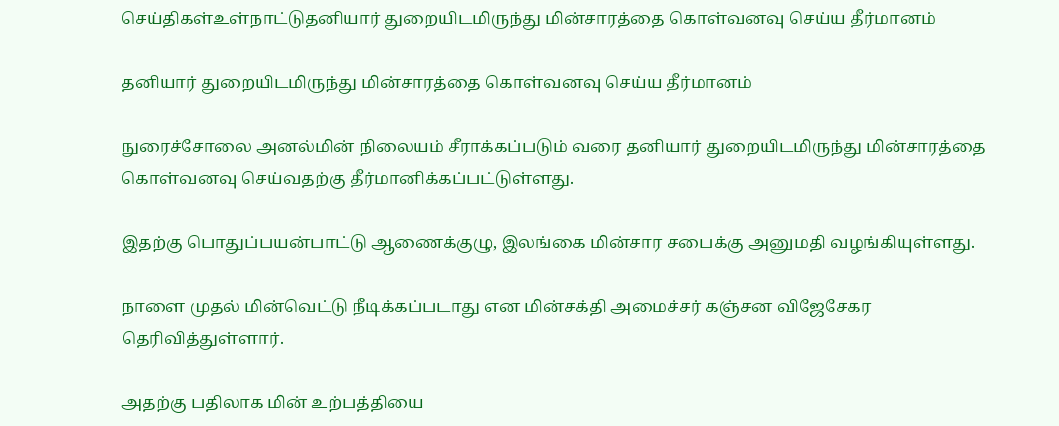செய்திகள்உள்நாட்டுதனியார் துறையிடமிருந்து மின்சாரத்தை கொள்வனவு செய்ய தீர்மானம்

தனியார் துறையிடமிருந்து மின்சாரத்தை கொள்வனவு செய்ய தீர்மானம்

நுரைச்சோலை அனல்மின் நிலையம் சீராக்கப்படும் வரை தனியார் துறையிடமிருந்து மின்சாரத்தை கொள்வனவு செய்வதற்கு தீர்மானிக்கப்பட்டுள்ளது.

இதற்கு பொதுப்பயன்பாட்டு ஆணைக்குழு, இலங்கை மின்சார சபைக்கு அனுமதி வழங்கியுள்ளது.

நாளை முதல் மின்வெட்டு நீடிக்கப்படாது என மின்சக்தி அமைச்சர் கஞ்சன விஜேசேகர தெரிவித்துள்ளார்.

அதற்கு பதிலாக மின் உற்பத்தியை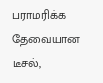பராமரிக்க தேவையான டீசல்,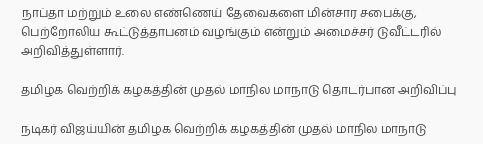நாப்தா மற்றும் உலை எண்ணெய் தேவைகளை மின்சார சபைக்கு, பெற்றோலிய கூட்டுத்தாபனம் வழங்கும் என்றும் அமைச்சர் டுவீட்டரில் அறிவித்துள்ளார்.

தமிழக வெற்றிக் கழகத்தின் முதல் மாநில மாநாடு தொடர்பான அறிவிப்பு

நடிகர் விஜய்யின் தமிழக வெற்றிக் கழகத்தின் முதல் மாநில மாநாடு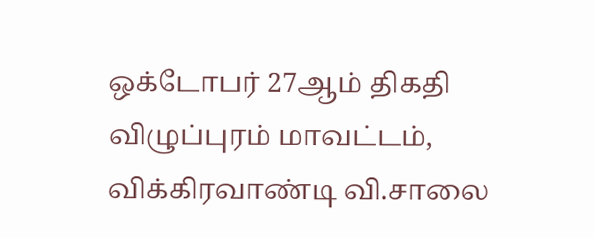ஒக்டோபர் 27ஆம் திகதி விழுப்புரம் மாவட்டம், விக்கிரவாண்டி வி.சாலை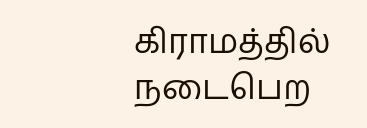கிராமத்தில் நடைபெற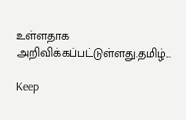உள்ளதாக அறிவிக்கப்பட்டுள்ளது.தமிழ்...

Keep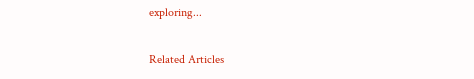exploring...

Related Articles